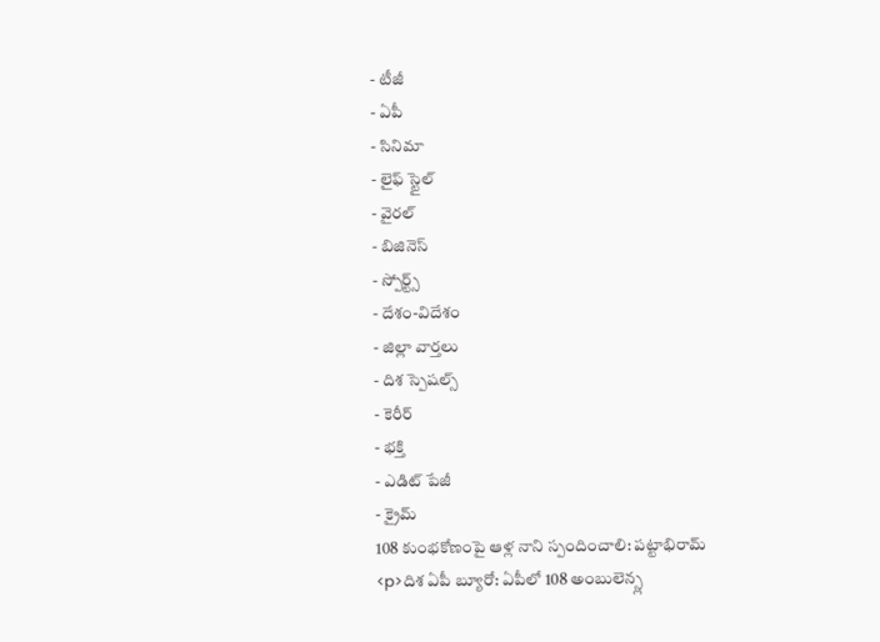- టీజీ
- ఏపీ
- సినిమా
- లైఫ్ స్టైల్
- వైరల్
- బిజినెస్
- స్పోర్ట్స్
- దేశం-విదేశం
- జిల్లా వార్తలు
- దిశ స్పెషల్స్
- కెరీర్
- భక్తి
- ఎడిట్ పేజీ
- క్రైమ్
108 కుంభకోణంపై ఆళ్ల నాని స్పందించాలి: పట్టాభిరామ్
<p>దిశ ఏపీ బ్యూరో: ఏపీలో 108 అంబులెన్స్ల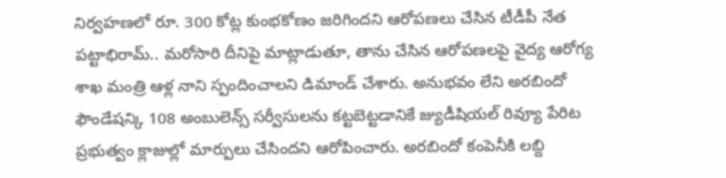నిర్వహణలో రూ. 300 కోట్ల కుంభకోణం జరిగిందని ఆరోపణలు చేసిన టీడీపీ నేత పట్టాభిరామ్.. మరోసారి దీనిపై మాట్లాడుతూ, తాను చేసిన ఆరోపణలపై వైద్య ఆరోగ్య శాఖ మంత్రి ఆళ్ల నాని స్పందించాలని డిమాండ్ చేశారు. అనుభవం లేని అరబిందో ఫౌండేషన్కి 108 అంబులెన్స్ సర్వీసులను కట్టబెట్టడానికే జ్యుడీషియల్ రివ్యూ పేరిట ప్రభుత్వం క్లాజుల్లో మార్పులు చేసిందని ఆరోపించారు. అరబిందో కంపెనీకి లబ్ది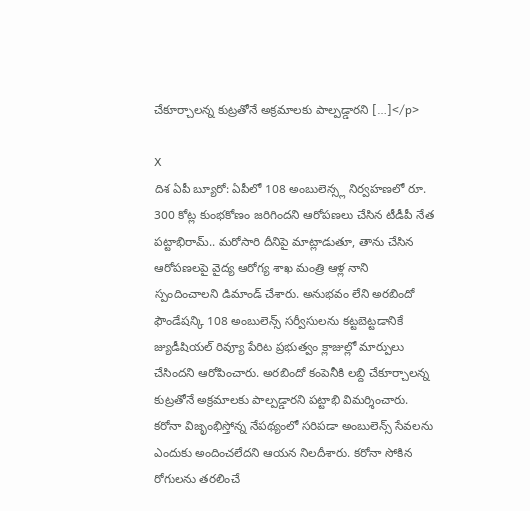చేకూర్చాలన్న కుట్రతోనే అక్రమాలకు పాల్పడ్డారని […]</p>

X
దిశ ఏపీ బ్యూరో: ఏపీలో 108 అంబులెన్స్ల నిర్వహణలో రూ. 300 కోట్ల కుంభకోణం జరిగిందని ఆరోపణలు చేసిన టీడీపీ నేత పట్టాభిరామ్.. మరోసారి దీనిపై మాట్లాడుతూ, తాను చేసిన ఆరోపణలపై వైద్య ఆరోగ్య శాఖ మంత్రి ఆళ్ల నాని స్పందించాలని డిమాండ్ చేశారు. అనుభవం లేని అరబిందో ఫౌండేషన్కి 108 అంబులెన్స్ సర్వీసులను కట్టబెట్టడానికే జ్యుడీషియల్ రివ్యూ పేరిట ప్రభుత్వం క్లాజుల్లో మార్పులు చేసిందని ఆరోపించారు. అరబిందో కంపెనీకి లబ్ది చేకూర్చాలన్న కుట్రతోనే అక్రమాలకు పాల్పడ్డారని పట్టాభి విమర్శించారు. కరోనా విజృంభిస్తోన్న నేపథ్యంలో సరిపడా అంబులెన్స్ సేవలను ఎందుకు అందించలేదని ఆయన నిలదీశారు. కరోనా సోకిన రోగులను తరలించే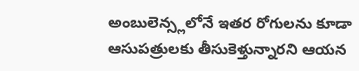అంబులెన్స్లలోనే ఇతర రోగులను కూడా ఆసుపత్రులకు తీసుకెళ్తున్నారని ఆయన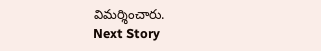విమర్శించారు.
Next Story